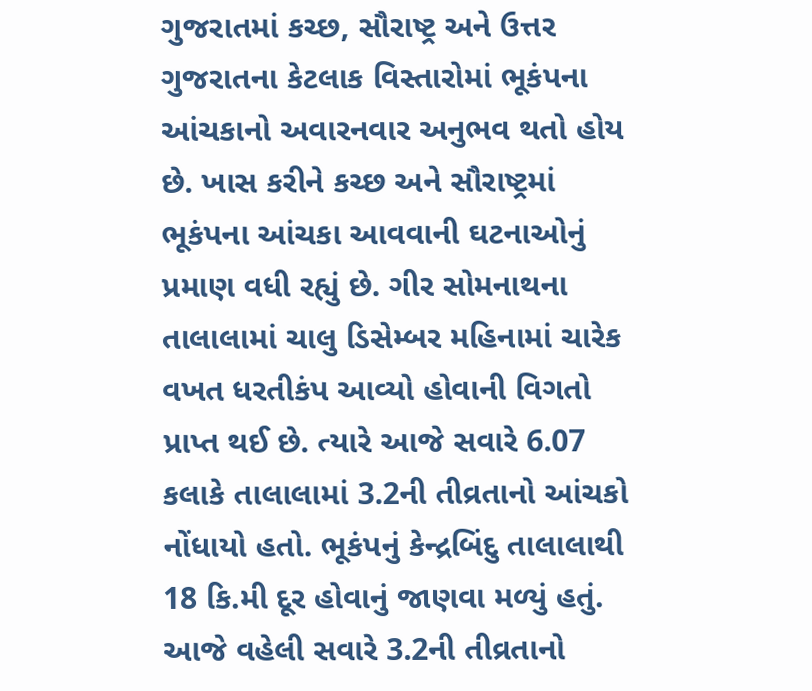ગુજરાતમાં કચ્છ, સૌરાષ્ટ્ર અને ઉત્તર ગુજરાતના કેટલાક વિસ્તારોમાં ભૂકંપના આંચકાનો અવારનવાર અનુભવ થતો હોય છે. ખાસ કરીને કચ્છ અને સૌરાષ્ટ્રમાં ભૂકંપના આંચકા આવવાની ઘટનાઓનું પ્રમાણ વધી રહ્યું છે. ગીર સોમનાથના તાલાલામાં ચાલુ ડિસેમ્બર મહિનામાં ચારેક વખત ધરતીકંપ આવ્યો હોવાની વિગતો પ્રાપ્ત થઈ છે. ત્યારે આજે સવારે 6.07 કલાકે તાલાલામાં 3.2ની તીવ્રતાનો આંચકો નોંધાયો હતો. ભૂકંપનું કેન્દ્રબિંદુ તાલાલાથી 18 કિ.મી દૂર હોવાનું જાણવા મળ્યું હતું.
આજે વહેલી સવારે 3.2ની તીવ્રતાનો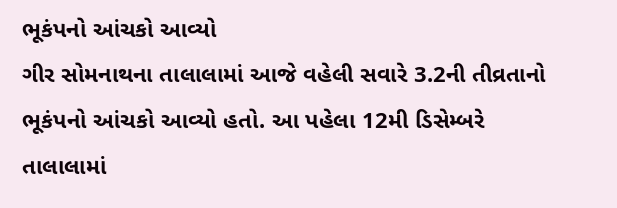ભૂકંપનો આંચકો આવ્યો
ગીર સોમનાથના તાલાલામાં આજે વહેલી સવારે 3.2ની તીવ્રતાનો ભૂકંપનો આંચકો આવ્યો હતો. આ પહેલા 12મી ડિસેમ્બરે તાલાલામાં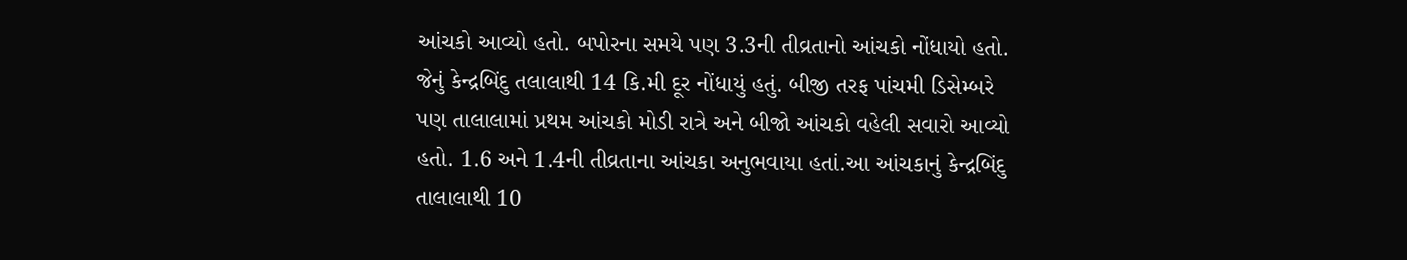આંચકો આવ્યો હતો. બપોરના સમયે પણ 3.3ની તીવ્રતાનો આંચકો નોંધાયો હતો. જેનું કેન્દ્રબિંદુ તલાલાથી 14 કિ.મી દૂર નોંધાયું હતું. બીજી તરફ પાંચમી ડિસેમ્બરે પણ તાલાલામાં પ્રથમ આંચકો મોડી રાત્રે અને બીજો આંચકો વહેલી સવારો આવ્યો હતો. 1.6 અને 1.4ની તીવ્રતાના આંચકા અનુભવાયા હતાં.આ આંચકાનું કેન્દ્રબિંદુ તાલાલાથી 10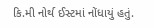કિ.મી નોર્થ ઈસ્ટમાં નોંધાયું હતું.